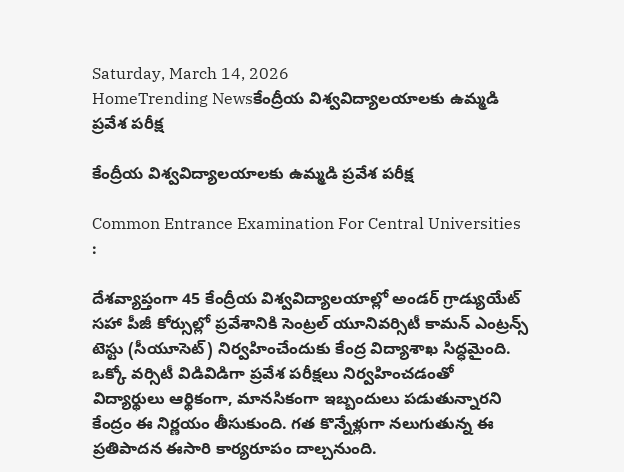Saturday, March 14, 2026
HomeTrending Newsకేంద్రీయ విశ్వవిద్యాలయాలకు ఉమ్మడి ప్రవేశ పరీక్ష

కేంద్రీయ విశ్వవిద్యాలయాలకు ఉమ్మడి ప్రవేశ పరీక్ష

Common Entrance Examination For Central Universities :

దేశవ్యాప్తంగా 45 కేంద్రీయ విశ్వవిద్యాలయాల్లో అండర్‌ గ్రాడ్యుయేట్‌ సహా పీజీ కోర్సుల్లో ప్రవేశానికి సెంట్రల్‌ యూనివర్సిటీ కామన్‌ ఎంట్రన్స్‌ టెస్టు (సీయూసెట్‌) నిర్వహించేందుకు కేంద్ర విద్యాశాఖ సిద్ధమైంది. ఒక్కో వర్సిటీ విడివిడిగా ప్రవేశ పరీక్షలు నిర్వహించడంతో విద్యార్థులు ఆర్థికంగా, మానసికంగా ఇబ్బందులు పడుతున్నారని కేంద్రం ఈ నిర్ణయం తీసుకుంది. గత కొన్నేళ్లుగా నలుగుతున్న ఈ ప్రతిపాదన ఈసారి కార్యరూపం దాల్చనుంది.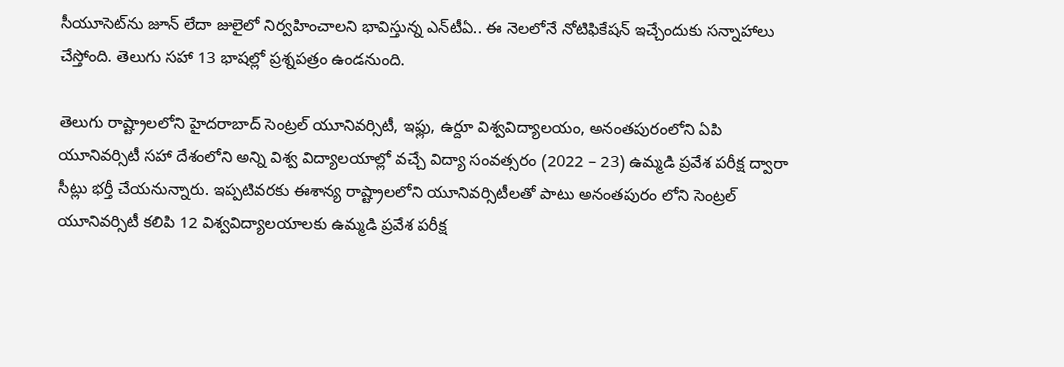సీయూసెట్‌ను జూన్‌ లేదా జులైలో నిర్వహించాలని భావిస్తున్న ఎన్‌టీఏ.. ఈ నెలలోనే నోటిఫికేషన్‌ ఇచ్చేందుకు సన్నాహాలు చేస్తోంది. తెలుగు సహా 13 భాషల్లో ప్రశ్నపత్రం ఉండనుంది.

తెలుగు రాష్ట్రాలలోని హైదరాబాద్ సెంట్రల్ యూనివర్సిటీ, ఇఫ్లు, ఉర్దూ విశ్వవిద్యాలయం, అనంతపురంలోని ఏపి యూనివర్సిటీ సహా దేశంలోని అన్ని విశ్వ విద్యాలయాల్లో వచ్చే విద్యా సంవత్సరం (2022 – 23) ఉమ్మడి ప్రవేశ పరీక్ష ద్వారా సీట్లు భర్తీ చేయనున్నారు. ఇప్పటివరకు ఈశాన్య రాష్ట్రాలలోని యూనివర్సిటీలతో పాటు అనంతపురం లోని సెంట్రల్ యూనివర్సిటీ కలిపి 12 విశ్వవిద్యాలయాలకు ఉమ్మడి ప్రవేశ పరీక్ష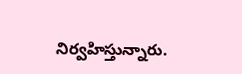నిర్వహిస్తున్నారు.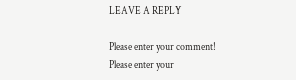LEAVE A REPLY

Please enter your comment!
Please enter your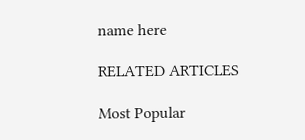name here

RELATED ARTICLES

Most Popular